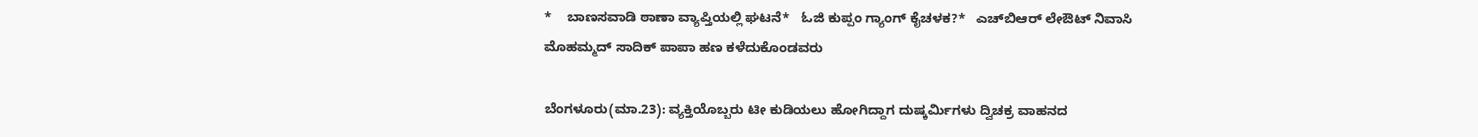*    ಬಾಣಸವಾಡಿ ಠಾಣಾ ವ್ಯಾಪ್ತಿಯಲ್ಲಿ ಘಟನೆ*   ಓಜಿ ಕುಪ್ಪಂ ಗ್ಯಾಂಗ್‌ ಕೈಚಳಕ?*   ಎಚ್‌ಬಿಆರ್‌ ಲೇಔಟ್‌ ನಿವಾಸಿ ಮೊಹಮ್ಮದ್‌ ಸಾದಿಕ್‌ ಪಾಪಾ ಹಣ ಕಳೆದುಕೊಂಡವರು

ಬೆಂಗಳೂರು(ಮಾ.23): ವ್ಯಕ್ತಿಯೊಬ್ಬರು ಟೀ ಕುಡಿಯಲು ಹೋಗಿದ್ದಾಗ ದುಷ್ಕರ್ಮಿಗಳು ದ್ವಿಚಕ್ರ ವಾಹನದ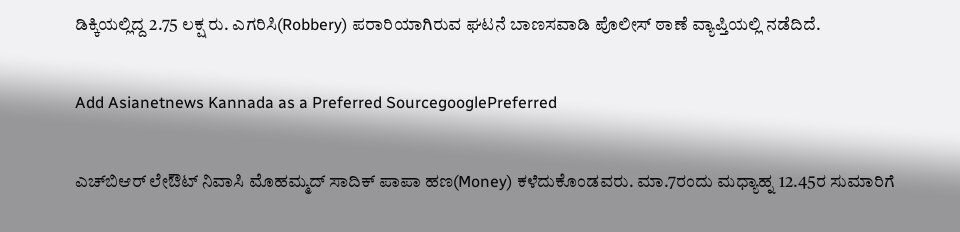ಡಿಕ್ಕಿಯಲ್ಲಿದ್ದ 2.75 ಲಕ್ಷ ರು. ಎಗರಿಸಿ(Robbery) ಪರಾರಿಯಾಗಿರುವ ಘಟನೆ ಬಾಣಸವಾಡಿ ಪೊಲೀಸ್‌ ಠಾಣೆ ವ್ಯಾಪ್ತಿಯಲ್ಲಿ ನಡೆದಿದೆ.

Add Asianetnews Kannada as a Preferred SourcegooglePreferred

ಎಚ್‌ಬಿಆರ್‌ ಲೇಔಟ್‌ ನಿವಾಸಿ ಮೊಹಮ್ಮದ್‌ ಸಾದಿಕ್‌ ಪಾಪಾ ಹಣ(Money) ಕಳೆದುಕೊಂಡವರು. ಮಾ.7ರಂದು ಮಧ್ಯಾಹ್ನ 12.45ರ ಸುಮಾರಿಗೆ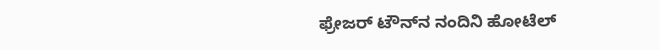ಫ್ರೇಜರ್‌ ಟೌನ್‌ನ ನಂದಿನಿ ಹೋಟೆಲ್‌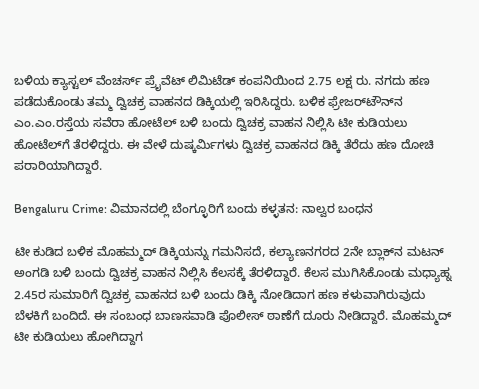ಬಳಿಯ ಕ್ಯಾಸ್ಟಲ್‌ ವೆಂಚರ್ಸ್‌ ಪ್ರೈವೆಟ್‌ ಲಿಮಿಟೆಡ್‌ ಕಂಪನಿಯಿಂದ 2.75 ಲಕ್ಷ ರು. ನಗದು ಹಣ ಪಡೆದುಕೊಂಡು ತಮ್ಮ ದ್ವಿಚಕ್ರ ವಾಹನದ ಡಿಕ್ಕಿಯಲ್ಲಿ ಇರಿಸಿದ್ದರು. ಬಳಿಕ ಫ್ರೇಜರ್‌ಟೌನ್‌ನ ಎಂ.ಎಂ.ರಸ್ತೆಯ ಸವೆರಾ ಹೋಟೆಲ್‌ ಬಳಿ ಬಂದು ದ್ವಿಚಕ್ರ ವಾಹನ ನಿಲ್ಲಿಸಿ ಟೀ ಕುಡಿಯಲು ಹೋಟೆಲ್‌ಗೆ ತೆರಳಿದ್ದರು. ಈ ವೇಳೆ ದುಷ್ಕರ್ಮಿಗಳು ದ್ವಿಚಕ್ರ ವಾಹನದ ಡಿಕ್ಕಿ ತೆರೆದು ಹಣ ದೋಚಿ ಪರಾರಿಯಾಗಿದ್ದಾರೆ.

Bengaluru Crime: ವಿಮಾನದಲ್ಲಿ ಬೆಂಗ್ಳೂರಿಗೆ ಬಂದು ಕಳ್ಳತನ: ನಾಲ್ವರ ಬಂಧನ

ಟೀ ಕುಡಿದ ಬಳಿಕ ಮೊಹಮ್ಮದ್‌ ಡಿಕ್ಕಿಯನ್ನು ಗಮನಿಸದೆ, ಕಲ್ಯಾಣನಗರದ 2ನೇ ಬ್ಲಾಕ್‌ನ ಮಟನ್‌ ಅಂಗಡಿ ಬಳಿ ಬಂದು ದ್ವಿಚಕ್ರ ವಾಹನ ನಿಲ್ಲಿಸಿ ಕೆಲಸಕ್ಕೆ ತೆರಳಿದ್ದಾರೆ. ಕೆಲಸ ಮುಗಿಸಿಕೊಂಡು ಮಧ್ಯಾಹ್ನ 2.45ರ ಸುಮಾರಿಗೆ ದ್ವಿಚಕ್ರ ವಾಹನದ ಬಳಿ ಬಂದು ಡಿಕ್ಕಿ ನೋಡಿದಾಗ ಹಣ ಕಳುವಾಗಿರುವುದು ಬೆಳಕಿಗೆ ಬಂದಿದೆ. ಈ ಸಂಬಂಧ ಬಾಣಸವಾಡಿ ಪೊಲೀಸ್‌ ಠಾಣೆಗೆ ದೂರು ನೀಡಿದ್ದಾರೆ. ಮೊಹಮ್ಮದ್‌ ಟೀ ಕುಡಿಯಲು ಹೋಗಿದ್ದಾಗ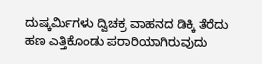ದುಷ್ಕರ್ಮಿಗಳು ದ್ವಿಚಕ್ರ ವಾಹನದ ಡಿಕ್ಕಿ ತೆರೆದು ಹಣ ಎತ್ತಿಕೊಂಡು ಪರಾರಿಯಾಗಿರುವುದು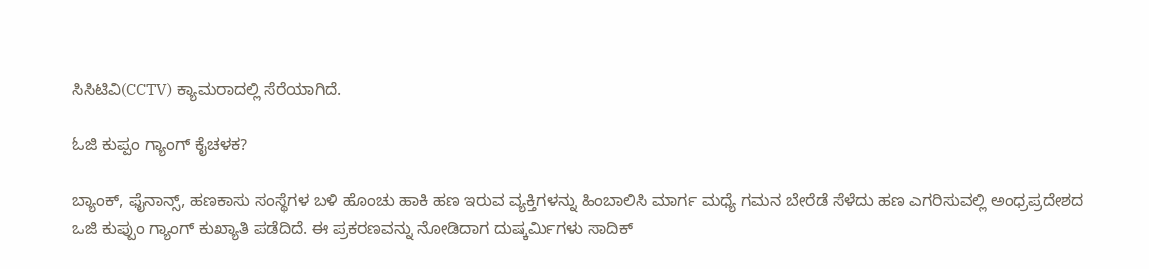ಸಿಸಿಟಿವಿ(CCTV) ಕ್ಯಾಮರಾದಲ್ಲಿ ಸೆರೆಯಾಗಿದೆ.

ಓಜಿ ಕುಪ್ಪಂ ಗ್ಯಾಂಗ್‌ ಕೈಚಳಕ?

ಬ್ಯಾಂಕ್‌, ಫೈನಾನ್ಸ್‌, ಹಣಕಾಸು ಸಂಸ್ಥೆಗಳ ಬಳಿ ಹೊಂಚು ಹಾಕಿ ಹಣ ಇರುವ ವ್ಯಕ್ತಿಗಳನ್ನು ಹಿಂಬಾಲಿಸಿ ಮಾರ್ಗ ಮಧ್ಯೆ ಗಮನ ಬೇರೆಡೆ ಸೆಳೆದು ಹಣ ಎಗರಿಸುವಲ್ಲಿ ಅಂಧ್ರಪ್ರದೇಶದ ಒಜಿ ಕುಪ್ಪುಂ ಗ್ಯಾಂಗ್‌ ಕುಖ್ಯಾತಿ ಪಡೆದಿದೆ. ಈ ಪ್ರಕರಣವನ್ನು ನೋಡಿದಾಗ ದುಷ್ಕರ್ಮಿಗಳು ಸಾದಿಕ್‌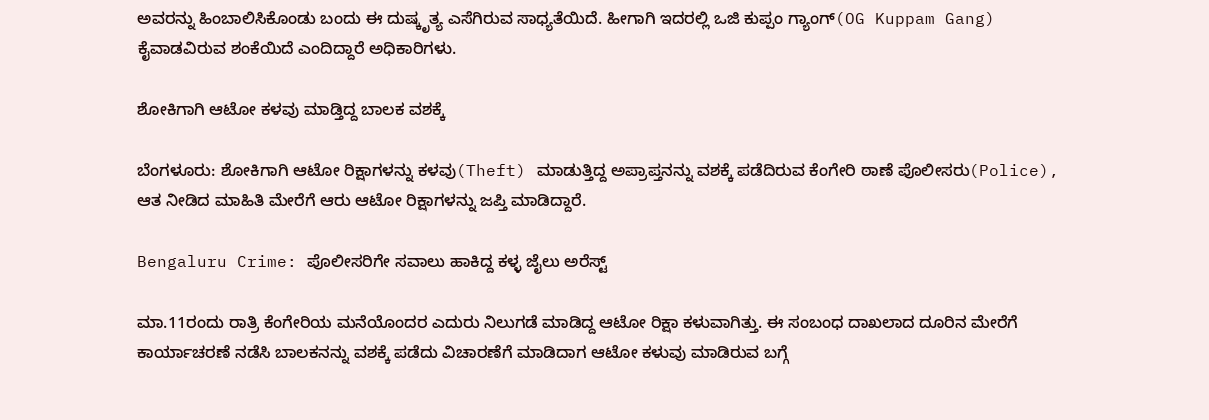ಅವರನ್ನು ಹಿಂಬಾಲಿಸಿಕೊಂಡು ಬಂದು ಈ ದುಷ್ಕೃತ್ಯ ಎಸೆಗಿರುವ ಸಾಧ್ಯತೆಯಿದೆ. ಹೀಗಾಗಿ ಇದರಲ್ಲಿ ಒಜಿ ಕುಪ್ಪಂ ಗ್ಯಾಂಗ್‌(OG Kuppam Gang) ಕೈವಾಡವಿರುವ ಶಂಕೆಯಿದೆ ಎಂದಿದ್ದಾರೆ ಅಧಿಕಾರಿಗಳು.

ಶೋಕಿಗಾಗಿ ಆಟೋ ಕಳವು ಮಾಡ್ತಿದ್ದ ಬಾಲಕ ವಶಕ್ಕೆ

ಬೆಂಗಳೂರು: ಶೋಕಿಗಾಗಿ ಆಟೋ ರಿಕ್ಷಾಗಳನ್ನು ಕಳವು(Theft) ಮಾಡುತ್ತಿದ್ದ ಅಪ್ರಾಪ್ತನನ್ನು ವಶಕ್ಕೆ ಪಡೆದಿರುವ ಕೆಂಗೇರಿ ಠಾಣೆ ಪೊಲೀಸರು(Police), ಆತ ನೀಡಿದ ಮಾಹಿತಿ ಮೇರೆಗೆ ಆರು ಆಟೋ ರಿಕ್ಷಾಗಳನ್ನು ಜಪ್ತಿ ಮಾಡಿದ್ದಾರೆ.

Bengaluru Crime: ಪೊಲೀಸರಿಗೇ ಸವಾಲು ಹಾಕಿದ್ದ ಕಳ್ಳ ಜೈಲು ಅರೆಸ್ಟ್‌

ಮಾ.11ರಂದು ರಾತ್ರಿ ಕೆಂಗೇರಿಯ ಮನೆಯೊಂದರ ಎದುರು ನಿಲುಗಡೆ ಮಾಡಿದ್ದ ಆಟೋ ರಿಕ್ಷಾ ಕಳುವಾಗಿತ್ತು. ಈ ಸಂಬಂಧ ದಾಖಲಾದ ದೂರಿನ ಮೇರೆಗೆ ಕಾರ್ಯಾಚರಣೆ ನಡೆಸಿ ಬಾಲಕನನ್ನು ವಶಕ್ಕೆ ಪಡೆದು ವಿಚಾರಣೆಗೆ ಮಾಡಿದಾಗ ಆಟೋ ಕಳುವು ಮಾಡಿರುವ ಬಗ್ಗೆ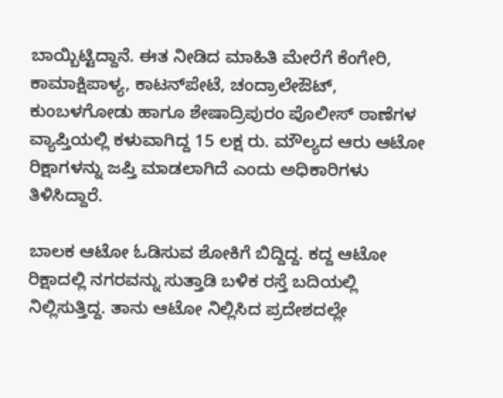ಬಾಯ್ಬಿಟ್ಟಿದ್ದಾನೆ. ಈತ ನೀಡಿದ ಮಾಹಿತಿ ಮೇರೆಗೆ ಕೆಂಗೇರಿ, ಕಾಮಾಕ್ಷಿಪಾಳ್ಯ, ಕಾಟನ್‌ಪೇಟೆ, ಚಂದ್ರಾಲೇಔಟ್‌, ಕುಂಬಳಗೋಡು ಹಾಗೂ ಶೇಷಾದ್ರಿಪುರಂ ಪೊಲೀಸ್‌ ಠಾಣೆಗಳ ವ್ಯಾಪ್ತಿಯಲ್ಲಿ ಕಳುವಾಗಿದ್ದ 15 ಲಕ್ಷ ರು. ಮೌಲ್ಯದ ಆರು ಆಟೋ ರಿಕ್ಷಾಗಳನ್ನು ಜಪ್ತಿ ಮಾಡಲಾಗಿದೆ ಎಂದು ಅಧಿಕಾರಿಗಳು ತಿಳಿಸಿದ್ದಾರೆ.

ಬಾಲಕ ಆಟೋ ಓಡಿಸುವ ಶೋಕಿಗೆ ಬಿದ್ದಿದ್ದ. ಕದ್ದ ಆಟೋ ರಿಕ್ಷಾದಲ್ಲಿ ನಗರವನ್ನು ಸುತ್ತಾಡಿ ಬಳಿಕ ರಸ್ತೆ ಬದಿಯಲ್ಲಿ ನಿಲ್ಲಿಸುತ್ತಿದ್ದ. ತಾನು ಆಟೋ ನಿಲ್ಲಿಸಿದ ಪ್ರದೇಶದಲ್ಲೇ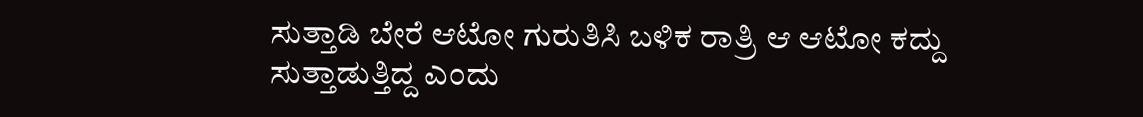ಸುತ್ತಾಡಿ ಬೇರೆ ಆಟೋ ಗುರುತಿಸಿ ಬಳಿಕ ರಾತ್ರಿ ಆ ಆಟೋ ಕದ್ದು ಸುತ್ತಾಡುತ್ತಿದ್ದ ಎಂದು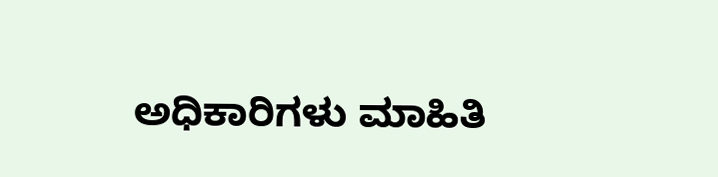ಅಧಿಕಾರಿಗಳು ಮಾಹಿತಿ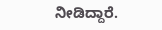ನೀಡಿದ್ದಾರೆ.